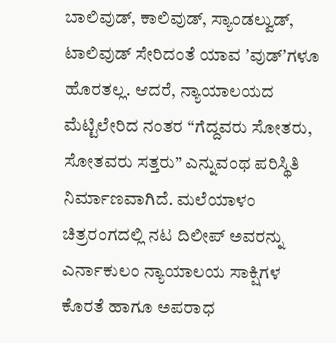ಬಾಲಿವುಡ್, ಕಾಲಿವುಡ್, ಸ್ಯಾಂಡಲ್ವುಡ್, ಟಾಲಿವುಡ್ ಸೇರಿದಂತೆ ಯಾವ ʼವುಡ್ʼಗಳೂ ಹೊರತಲ್ಲ. ಆದರೆ, ನ್ಯಾಯಾಲಯದ ಮೆಟ್ಟಿಲೇರಿದ ನಂತರ “ಗೆದ್ದವರು ಸೋತರು, ಸೋತವರು ಸತ್ತರು” ಎನ್ನುವಂಥ ಪರಿಸ್ಥಿತಿ ನಿರ್ಮಾಣವಾಗಿದೆ. ಮಲೆಯಾಳಂ ಚಿತ್ರರಂಗದಲ್ಲಿ ನಟ ದಿಲೀಪ್ ಅವರನ್ನು ಎರ್ನಾಕುಲಂ ನ್ಯಾಯಾಲಯ ಸಾಕ್ಷಿಗಳ ಕೊರತೆ ಹಾಗೂ ಅಪರಾಧ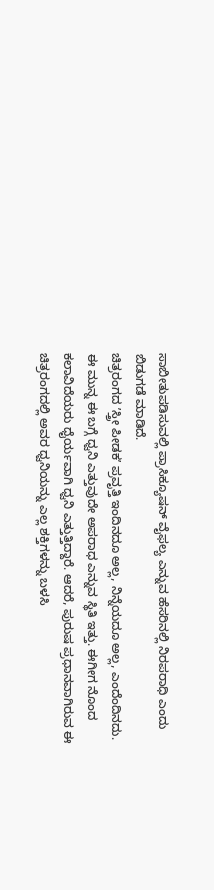ಸಾಬೀತುಪಡಿಸುವಲ್ಲಿ ಪ್ರಾಸಿಕ್ಯೂಷನ್ ವೈಫಲ್ಯ ಎನ್ನುವ ಹೆಸರಿನಲ್ಲಿ ನಿರಪರಾಧಿ ಎಂದು ಬಿಡುಗಡೆ ಮಾಡಿದೆ.
ಚಿತ್ರರಂಗದ ʼಸ್ತ್ರೀ ಪೀಡಕʼ ಪ್ರವೃತ್ತಿ ಇಂದಿನದೂ ಅಲ್ಲ, ನಿನ್ನೆಯದೂ ಅಲ್ಲ, ಎಂದೆಂದಿನದು. ಈ ಮುನ್ನ ಈ ಬಗ್ಗೆ ಧ್ವನಿ ಎತ್ತುವುದೇ ಅಪರಾಧ ಎನ್ನುವ ಸ್ಥಿತಿ ಇತ್ತು. ಈಗೀಗ ನೊಂದ ಕಲಾವಿದೆಯರು ಧೈರ್ಯವಾಗಿ ಧ್ವನಿ ಎತ್ತುತ್ತಿದ್ದಾರೆ. ಆದರೆ, ಪುರುಷ ಪ್ರಧಾನವಾಗಿರುವ ಈ ಚಿತ್ರರಂಗದಲ್ಲಿ ಅವರ ಧ್ವನಿಯನ್ನು ಎಲ್ಲ ಶಕ್ತಿಗಳನ್ನು ಬಳಸಿ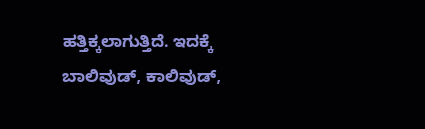ಹತ್ತಿಕ್ಕಲಾಗುತ್ತಿದೆ. ಇದಕ್ಕೆ ಬಾಲಿವುಡ್, ಕಾಲಿವುಡ್,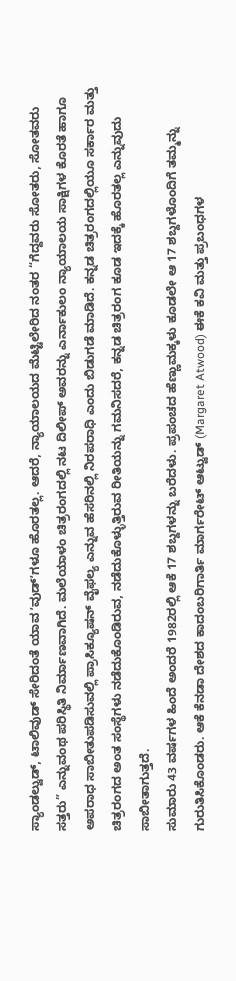ಸ್ಯಾಂಡಲ್ವುಡ್, ಟಾಲಿವುಡ್ ಸೇರಿದಂತೆ ಯಾವ ʼವುಡ್ʼಗಳೂ ಹೊರತಲ್ಲ. ಆದರೆ, ನ್ಯಾಯಾಲಯದ ಮೆಟ್ಟಿಲೇರಿದ ನಂತರ “ಗೆದ್ದವರು ಸೋತರು, ಸೋತವರು ಸತ್ತರು” ಎನ್ನುವಂಥ ಪರಿಸ್ಥಿತಿ ನಿರ್ಮಾಣವಾಗಿದೆ. ಮಲೆಯಾಳಂ ಚಿತ್ರರಂಗದಲ್ಲಿ ನಟ ದಿಲೀಪ್ ಅವರನ್ನು ಎರ್ನಾಕುಲಂ ನ್ಯಾಯಾಲಯ ಸಾಕ್ಷಿಗಳ ಕೊರತೆ ಹಾಗೂ ಅಪರಾಧ ಸಾಬೀತುಪಡಿಸುವಲ್ಲಿ ಪ್ರಾಸಿಕ್ಯೂಷನ್ ವೈಫಲ್ಯ ಎನ್ನುವ ಹೆಸರಿನಲ್ಲಿ ನಿರಪರಾಧಿ ಎಂದು ಬಿಡುಗಡೆ ಮಾಡಿದೆ. ಕನ್ನಡ ಚಿತ್ರರಂಗದಲ್ಲಿಯೂ ಸರ್ಕಾರ ಮತ್ತು ಚಿತ್ರರಂಗದ ಅಂತ ಸಂಸ್ಥೆಗಳು ನಡೆದುಕೊಂಡಿರುವ, ನಡೆದುಕೊಳ್ಳುತ್ತಿರುವ ರೀತಿಯನ್ನು ಗಮನಿಸದರೆ, ಕನ್ನಡ ಚಿತ್ರರಂಗ ಕೂಡ ಇದಕ್ಕೆ ಹೊರತಲ್ಲ ಎನ್ನುವುದು ಸಾಬೀತಾಗುತ್ತದೆ.
ಸುಮಾರು 43 ವರ್ಷಗಳ ಹಿಂದೆ ಅಂದರೆ 1982ರಲ್ಲಿ ಆಕೆ 17 ಶಬ್ದಗಳನ್ನು ಬರೆದಳು. ಪ್ರಪಂಚದ ಹೆಣ್ಣುಮಕ್ಕಳು ಕೂಡಲೇ ಆ 17 ಶಬ್ದಗಳೊಂದಿಗೆ ತಮ್ಮನ್ನು ಗುರುತಿಸಿಕೊಂಡರು. ಆಕೆ ಕೆನಡಾ ದೇಶದ ಕಾದಂಬರಿಗಾರ್ತಿ ಮಾರ್ಗರೇಟ್ ಆಟ್ವುಡ್ (Margaret Atwood) ಈಕೆ ಕವಿ ಮತ್ತು ಪ್ರಬಂಧಗಳ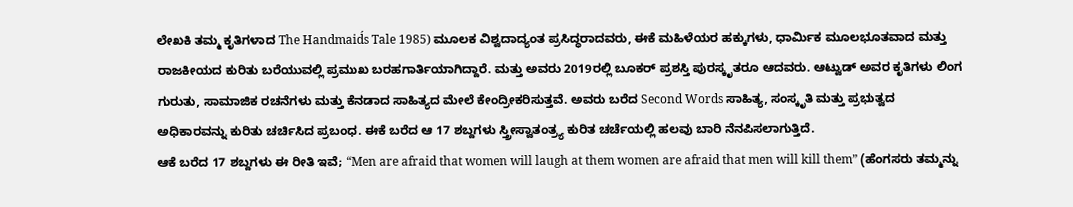ಲೇಖಕಿ ತಮ್ಮ ಕೃತಿಗಳಾದ The Handmaid́s Tale 1985) ಮೂಲಕ ವಿಶ್ವದಾದ್ಯಂತ ಪ್ರಸಿದ್ಧರಾದವರು, ಈಕೆ ಮಹಿಳೆಯರ ಹಕ್ಕುಗಳು, ಧಾರ್ಮಿಕ ಮೂಲಭೂತವಾದ ಮತ್ತು ರಾಜಕೀಯದ ಕುರಿತು ಬರೆಯುವಲ್ಲಿ ಪ್ರಮುಖ ಬರಹಗಾರ್ತಿಯಾಗಿದ್ದಾರೆ. ಮತ್ತು ಅವರು 2019ರಲ್ಲಿ ಬೂಕರ್ ಪ್ರಶಸ್ತಿ ಪುರಸ್ಕೃತರೂ ಆದವರು. ಆಟ್ವುಡ್ ಅವರ ಕೃತಿಗಳು ಲಿಂಗ ಗುರುತು, ಸಾಮಾಜಿಕ ರಚನೆಗಳು ಮತ್ತು ಕೆನಡಾದ ಸಾಹಿತ್ಯದ ಮೇಲೆ ಕೇಂದ್ರೀಕರಿಸುತ್ತವೆ. ಅವರು ಬರೆದ Second Words ಸಾಹಿತ್ಯ, ಸಂಸ್ಕೃತಿ ಮತ್ತು ಪ್ರಭುತ್ವದ ಅಧಿಕಾರವನ್ನು ಕುರಿತು ಚರ್ಚಿಸಿದ ಪ್ರಬಂಧ. ಈಕೆ ಬರೆದ ಆ 17 ಶಬ್ದಗಳು ಸ್ತ್ರೀಸ್ವಾತಂತ್ರ್ಯ ಕುರಿತ ಚರ್ಚೆಯಲ್ಲಿ ಹಲವು ಬಾರಿ ನೆನಪಿಸಲಾಗುತ್ತಿದೆ.
ಆಕೆ ಬರೆದ 17 ಶಬ್ದಗಳು ಈ ರೀತಿ ಇವೆ; “Men are afraid that women will laugh at them women are afraid that men will kill them” (ಹೆಂಗಸರು ತಮ್ಮನ್ನು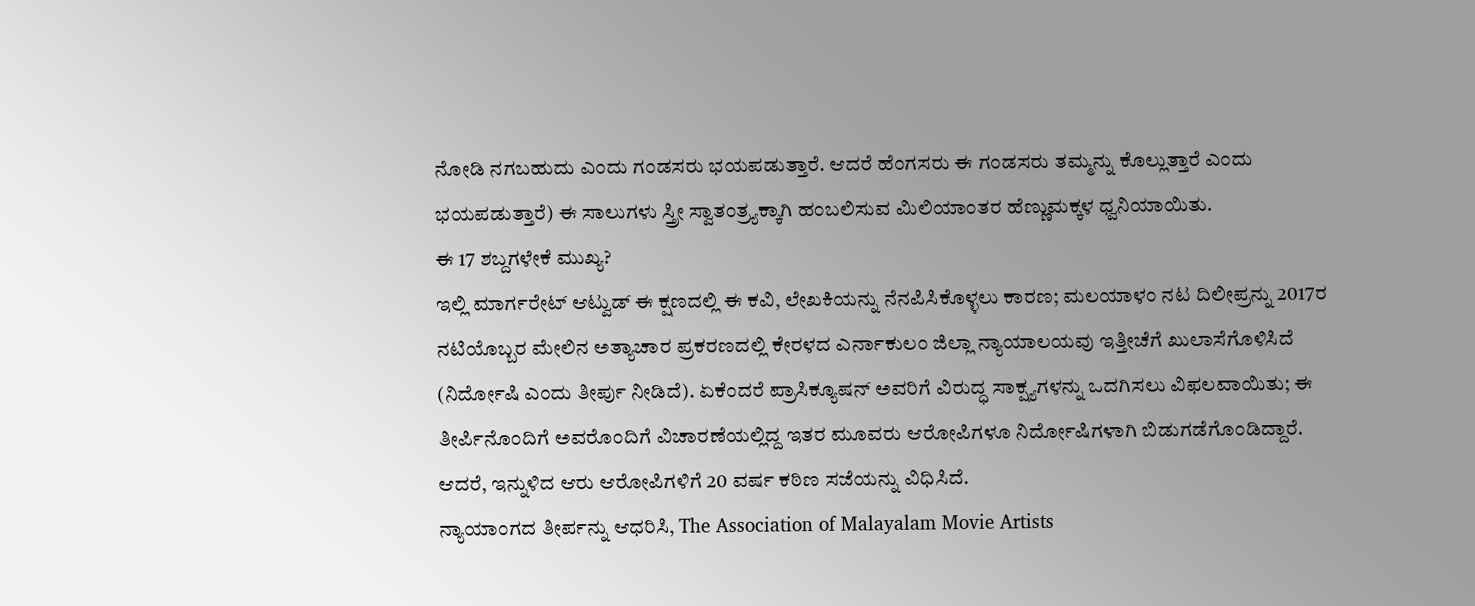ನೋಡಿ ನಗಬಹುದು ಎಂದು ಗಂಡಸರು ಭಯಪಡುತ್ತಾರೆ. ಆದರೆ ಹೆಂಗಸರು ಈ ಗಂಡಸರು ತಮ್ಮನ್ನು ಕೊಲ್ಲುತ್ತಾರೆ ಎಂದು ಭಯಪಡುತ್ತಾರೆ) ಈ ಸಾಲುಗಳು ಸ್ತ್ರೀ ಸ್ವಾತಂತ್ರ್ಯಕ್ಕಾಗಿ ಹಂಬಲಿಸುವ ಮಿಲಿಯಾಂತರ ಹೆಣ್ಣುಮಕ್ಕಳ ಧ್ವನಿಯಾಯಿತು.
ಈ 17 ಶಬ್ದಗಳೇಕೆ ಮುಖ್ಯ?
ಇಲ್ಲಿ ಮಾರ್ಗರೇಟ್ ಆಟ್ವುಡ್ ಈ ಕ್ಷಣದಲ್ಲಿ ಈ ಕವಿ, ಲೇಖಕಿಯನ್ನು ನೆನಪಿಸಿಕೊಳ್ಳಲು ಕಾರಣ; ಮಲಯಾಳಂ ನಟ ದಿಲೀಪ್ರನ್ನು 2017ರ ನಟಿಯೊಬ್ಬರ ಮೇಲಿನ ಅತ್ಯಾಚಾರ ಪ್ರಕರಣದಲ್ಲಿ ಕೇರಳದ ಎರ್ನಾಕುಲಂ ಜಿಲ್ಲಾ ನ್ಯಾಯಾಲಯವು ಇತ್ತೀಚೆಗೆ ಖುಲಾಸೆಗೊಳಿಸಿದೆ (ನಿರ್ದೋಷಿ ಎಂದು ತೀರ್ಪು ನೀಡಿದೆ). ಏಕೆಂದರೆ ಪ್ರಾಸಿಕ್ಯೂಷನ್ ಅವರಿಗೆ ವಿರುದ್ಧ ಸಾಕ್ಷ್ಯಗಳನ್ನು ಒದಗಿಸಲು ವಿಫಲವಾಯಿತು; ಈ ತೀರ್ಪಿನೊಂದಿಗೆ ಅವರೊಂದಿಗೆ ವಿಚಾರಣೆಯಲ್ಲಿದ್ದ ಇತರ ಮೂವರು ಆರೋಪಿಗಳೂ ನಿರ್ದೋಷಿಗಳಾಗಿ ಬಿಡುಗಡೆಗೊಂಡಿದ್ದಾರೆ. ಆದರೆ, ಇನ್ನುಳಿದ ಆರು ಆರೋಪಿಗಳಿಗೆ 20 ವರ್ಷ ಕಠಿಣ ಸಜೆಯನ್ನು ವಿಧಿಸಿದೆ.
ನ್ಯಾಯಾಂಗದ ತೀರ್ಪನ್ನು ಆಧರಿಸಿ, The Association of Malayalam Movie Artists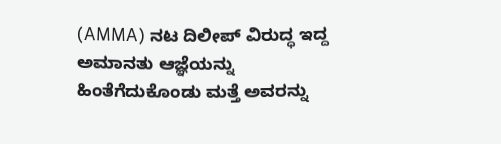(AMMA) ನಟ ದಿಲೀಪ್ ವಿರುದ್ಧ ಇದ್ದ ಅಮಾನತು ಆಜ್ಞೆಯನ್ನು ಹಿಂತೆಗೆದುಕೊಂಡು ಮತ್ತೆ ಅವರನ್ನು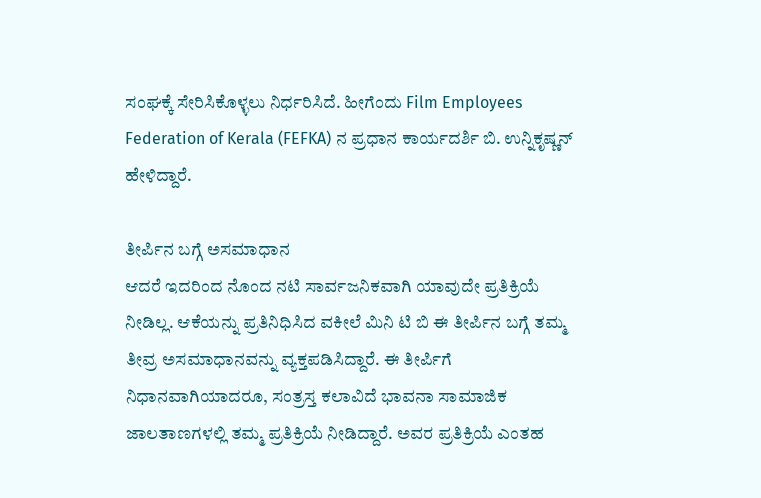ಸಂಘಕ್ಕೆ ಸೇರಿಸಿಕೊಳ್ಳಲು ನಿರ್ಧರಿಸಿದೆ. ಹೀಗೆಂದು Film Employees Federation of Kerala (FEFKA) ನ ಪ್ರಧಾನ ಕಾರ್ಯದರ್ಶಿ ಬಿ. ಉನ್ನಿಕೃಷ್ಣನ್ ಹೇಳಿದ್ದಾರೆ.

ತೀರ್ಪಿನ ಬಗ್ಗೆ ಅಸಮಾಧಾನ
ಆದರೆ ಇದರಿಂದ ನೊಂದ ನಟಿ ಸಾರ್ವಜನಿಕವಾಗಿ ಯಾವುದೇ ಪ್ರತಿಕ್ರಿಯೆ ನೀಡಿಲ್ಲ. ಆಕೆಯನ್ನು ಪ್ರತಿನಿಧಿಸಿದ ವಕೀಲೆ ಮಿನಿ ಟಿ ಬಿ ಈ ತೀರ್ಪಿನ ಬಗ್ಗೆ ತಮ್ಮ ತೀವ್ರ ಅಸಮಾಧಾನವನ್ನು ವ್ಯಕ್ತಪಡಿಸಿದ್ದಾರೆ. ಈ ತೀರ್ಪಿಗೆ ನಿಧಾನವಾಗಿಯಾದರೂ, ಸಂತ್ರಸ್ತ ಕಲಾವಿದೆ ಭಾವನಾ ಸಾಮಾಜಿಕ ಜಾಲತಾಣಗಳಲ್ಲಿ ತಮ್ಮ ಪ್ರತಿಕ್ರಿಯೆ ನೀಡಿದ್ದಾರೆ. ಅವರ ಪ್ರತಿಕ್ರಿಯೆ ಎಂತಹ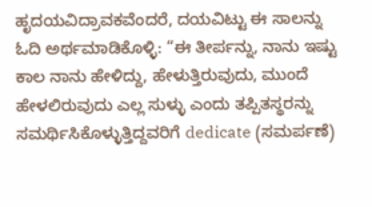ಹೃದಯವಿದ್ರಾವಕವೆಂದರೆ, ದಯವಿಟ್ಟು ಈ ಸಾಲನ್ನು ಓದಿ ಅರ್ಥಮಾಡಿಕೊಳ್ಳಿ: “ಈ ತೀರ್ಪನ್ನು, ನಾನು ಇಷ್ಟು ಕಾಲ ನಾನು ಹೇಳಿದ್ದು, ಹೇಳುತ್ತಿರುವುದು, ಮುಂದೆ ಹೇಳಲಿರುವುದು ಎಲ್ಲ ಸುಳ್ಳು ಎಂದು ತಪ್ಪಿತಸ್ಥರನ್ನು ಸಮರ್ಥಿಸಿಕೊಳ್ಳುತ್ತಿದ್ದವರಿಗೆ dedicate (ಸಮರ್ಪಣೆ)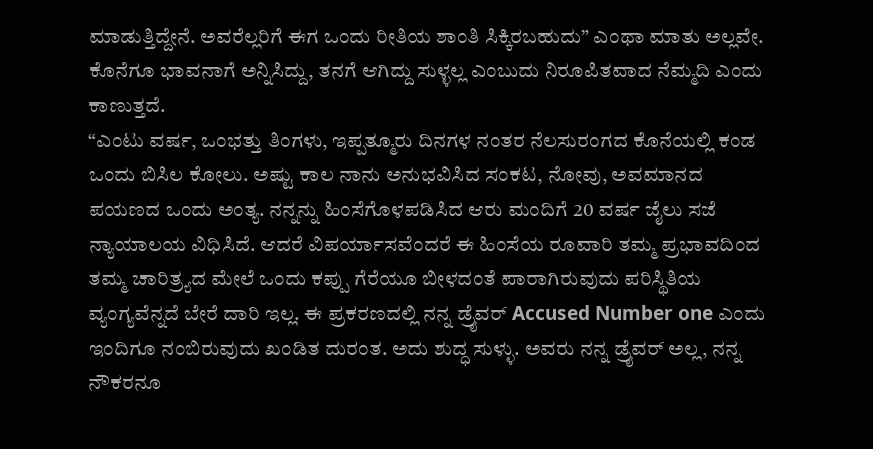ಮಾಡುತ್ತಿದ್ದೇನೆ. ಅವರೆಲ್ಲರಿಗೆ ಈಗ ಒಂದು ರೀತಿಯ ಶಾಂತಿ ಸಿಕ್ಕಿರಬಹುದು” ಎಂಥಾ ಮಾತು ಅಲ್ಲವೇ. ಕೊನೆಗೂ ಭಾವನಾಗೆ ಅನ್ನಿಸಿದ್ದು, ತನಗೆ ಆಗಿದ್ದು ಸುಳ್ಳಲ್ಲ ಎಂಬುದು ನಿರೂಪಿತವಾದ ನೆಮ್ಮದಿ ಎಂದು ಕಾಣುತ್ತದೆ.
“ಎಂಟು ವರ್ಷ, ಒಂಭತ್ತು ತಿಂಗಳು, ಇಪ್ಪತ್ಮೂರು ದಿನಗಳ ನಂತರ ನೆಲಸುರಂಗದ ಕೊನೆಯಲ್ಲಿ ಕಂಡ ಒಂದು ಬಿಸಿಲ ಕೋಲು. ಅಷ್ಟು ಕಾಲ ನಾನು ಅನುಭವಿಸಿದ ಸಂಕಟ, ನೋವು, ಅವಮಾನದ ಪಯಣದ ಒಂದು ಅಂತ್ಯ. ನನ್ನನ್ನು ಹಿಂಸೆಗೊಳಪಡಿಸಿದ ಆರು ಮಂದಿಗೆ 20 ವರ್ಷ ಜೈಲು ಸಜೆ ನ್ಯಾಯಾಲಯ ವಿಧಿಸಿದೆ. ಆದರೆ ವಿಪರ್ಯಾಸವೆಂದರೆ ಈ ಹಿಂಸೆಯ ರೂವಾರಿ ತಮ್ಮ ಪ್ರಭಾವದಿಂದ ತಮ್ಮ ಚಾರಿತ್ರ್ಯದ ಮೇಲೆ ಒಂದು ಕಪ್ಪು ಗೆರೆಯೂ ಬೀಳದಂತೆ ಪಾರಾಗಿರುವುದು ಪರಿಸ್ಥಿತಿಯ ವ್ಯಂಗ್ಯವೆನ್ನದೆ ಬೇರೆ ದಾರಿ ಇಲ್ಲ. ಈ ಪ್ರಕರಣದಲ್ಲಿ ನನ್ನ ಡ್ರೈವರ್ Accused Number one ಎಂದು ಇಂದಿಗೂ ನಂಬಿರುವುದು ಖಂಡಿತ ದುರಂತ. ಅದು ಶುದ್ಧ ಸುಳ್ಳು. ಅವರು ನನ್ನ ಡ್ರೈವರ್ ಅಲ್ಲ, ನನ್ನ ನೌಕರನೂ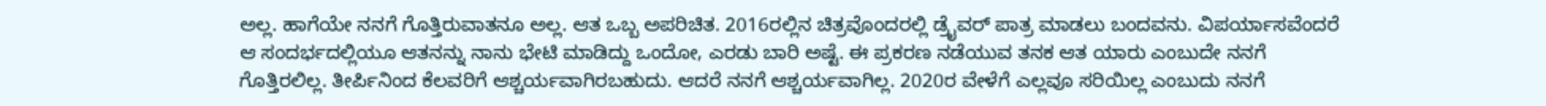ಅಲ್ಲ. ಹಾಗೆಯೇ ನನಗೆ ಗೊತ್ತಿರುವಾತನೂ ಅಲ್ಲ. ಆತ ಒಬ್ಬ ಅಪರಿಚಿತ. 2016ರಲ್ಲಿನ ಚಿತ್ರವೊಂದರಲ್ಲಿ ಡ್ರೈವರ್ ಪಾತ್ರ ಮಾಡಲು ಬಂದವನು. ವಿಪರ್ಯಾಸವೆಂದರೆ ಆ ಸಂದರ್ಭದಲ್ಲಿಯೂ ಆತನನ್ನು ನಾನು ಭೇಟಿ ಮಾಡಿದ್ದು ಒಂದೋ, ಎರಡು ಬಾರಿ ಅಷ್ಟೆ. ಈ ಪ್ರಕರಣ ನಡೆಯುವ ತನಕ ಆತ ಯಾರು ಎಂಬುದೇ ನನಗೆ ಗೊತ್ತಿರಲಿಲ್ಲ. ತೀರ್ಪಿನಿಂದ ಕೆಲವರಿಗೆ ಆಶ್ಚರ್ಯವಾಗಿರಬಹುದು. ಆದರೆ ನನಗೆ ಆಶ್ಚರ್ಯವಾಗಿಲ್ಲ. 2020ರ ವೇಳೆಗೆ ಎಲ್ಲವೂ ಸರಿಯಿಲ್ಲ ಎಂಬುದು ನನಗೆ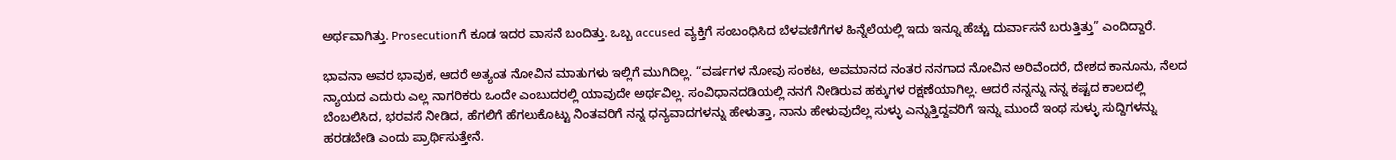ಅರ್ಥವಾಗಿತ್ತು. Prosecutionಗೆ ಕೂಡ ಇದರ ವಾಸನೆ ಬಂದಿತ್ತು. ಒಬ್ಬ accused ವ್ಯಕ್ತಿಗೆ ಸಂಬಂಧಿಸಿದ ಬೆಳವಣಿಗೆಗಳ ಹಿನ್ನೆಲೆಯಲ್ಲಿ ಇದು ಇನ್ನೂ ಹೆಚ್ಚು ದುರ್ವಾಸನೆ ಬರುತ್ತಿತ್ತು” ಎಂದಿದ್ದಾರೆ.

ಭಾವನಾ ಅವರ ಭಾವುಕ, ಆದರೆ ಅತ್ಯಂತ ನೋವಿನ ಮಾತುಗಳು ಇಲ್ಲಿಗೆ ಮುಗಿದಿಲ್ಲ. “ವರ್ಷಗಳ ನೋವು ಸಂಕಟ, ಅವಮಾನದ ನಂತರ ನನಗಾದ ನೋವಿನ ಅರಿವೆಂದರೆ, ದೇಶದ ಕಾನೂನು, ನೆಲದ ನ್ಯಾಯದ ಎದುರು ಎಲ್ಲ ನಾಗರಿಕರು ಒಂದೇ ಎಂಬುದರಲ್ಲಿ ಯಾವುದೇ ಅರ್ಥವಿಲ್ಲ. ಸಂವಿಧಾನದಡಿಯಲ್ಲಿ ನನಗೆ ನೀಡಿರುವ ಹಕ್ಕುಗಳ ರಕ್ಷಣೆಯಾಗಿಲ್ಲ. ಆದರೆ ನನ್ನನ್ನು ನನ್ನ ಕಷ್ಟದ ಕಾಲದಲ್ಲಿ ಬೆಂಬಲಿಸಿದ, ಭರವಸೆ ನೀಡಿದ, ಹೆಗಲಿಗೆ ಹೆಗಲುಕೊಟ್ಟು ನಿಂತವರಿಗೆ ನನ್ನ ಧನ್ಯವಾದಗಳನ್ನು ಹೇಳುತ್ತಾ, ನಾನು ಹೇಳುವುದೆಲ್ಲ ಸುಳ್ಳು ಎನ್ನುತ್ತಿದ್ದವರಿಗೆ ಇನ್ನು ಮುಂದೆ ಇಂಥ ಸುಳ್ಳು ಸುದ್ದಿಗಳನ್ನು ಹರಡಬೇಡಿ ಎಂದು ಪ್ರಾರ್ಥಿಸುತ್ತೇನೆ.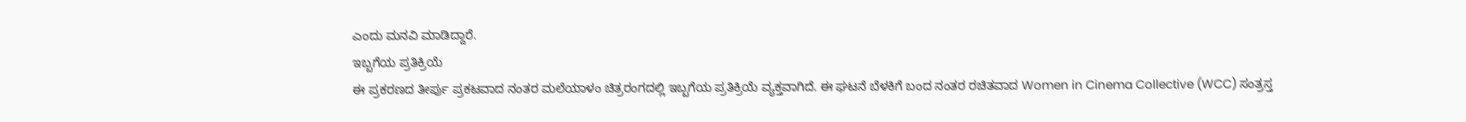ಎಂದು ಮನವಿ ಮಾಡಿದ್ದಾರೆ.
ಇಬ್ಬಗೆಯ ಪ್ರತಿಕ್ರಿಯೆ
ಈ ಪ್ರಕರಣದ ತೀರ್ಪು ಪ್ರಕಟವಾದ ನಂತರ ಮಲೆಯಾಳಂ ಚಿತ್ರರಂಗದಲ್ಲಿ ಇಬ್ಬಗೆಯ ಪ್ರತಿಕ್ರಿಯೆ ವ್ಯಕ್ತವಾಗಿದೆ. ಈ ಘಟನೆ ಬೆಳಕಿಗೆ ಬಂದ ನಂತರ ರಚಿತವಾದ Women in Cinema Collective (WCC) ಸಂತ್ರಸ್ತ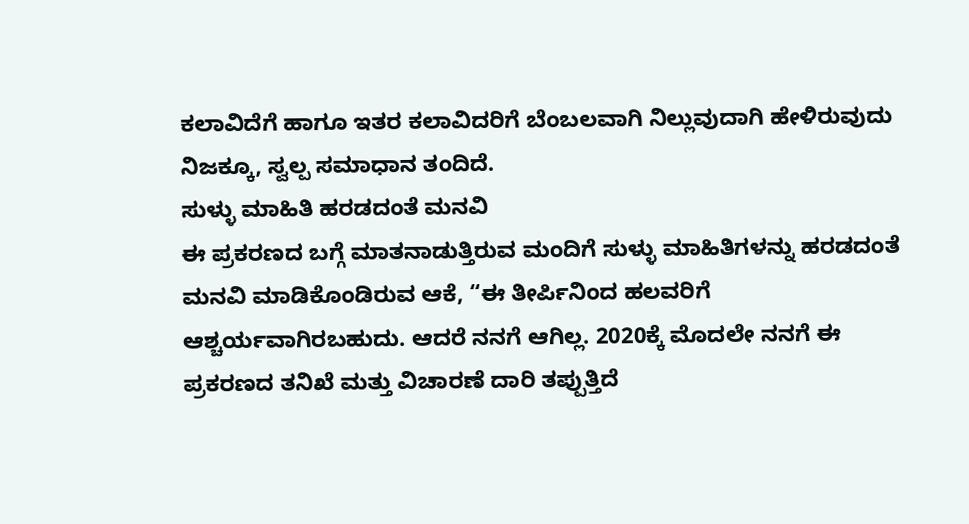ಕಲಾವಿದೆಗೆ ಹಾಗೂ ಇತರ ಕಲಾವಿದರಿಗೆ ಬೆಂಬಲವಾಗಿ ನಿಲ್ಲುವುದಾಗಿ ಹೇಳಿರುವುದು ನಿಜಕ್ಕೂ, ಸ್ವಲ್ಪ ಸಮಾಧಾನ ತಂದಿದೆ.
ಸುಳ್ಳು ಮಾಹಿತಿ ಹರಡದಂತೆ ಮನವಿ
ಈ ಪ್ರಕರಣದ ಬಗ್ಗೆ ಮಾತನಾಡುತ್ತಿರುವ ಮಂದಿಗೆ ಸುಳ್ಳು ಮಾಹಿತಿಗಳನ್ನು ಹರಡದಂತೆ ಮನವಿ ಮಾಡಿಕೊಂಡಿರುವ ಆಕೆ, “ಈ ತೀರ್ಪಿನಿಂದ ಹಲವರಿಗೆ ಆಶ್ಚರ್ಯವಾಗಿರಬಹುದು. ಆದರೆ ನನಗೆ ಆಗಿಲ್ಲ. 2020ಕ್ಕೆ ಮೊದಲೇ ನನಗೆ ಈ ಪ್ರಕರಣದ ತನಿಖೆ ಮತ್ತು ವಿಚಾರಣೆ ದಾರಿ ತಪ್ಪುತ್ತಿದೆ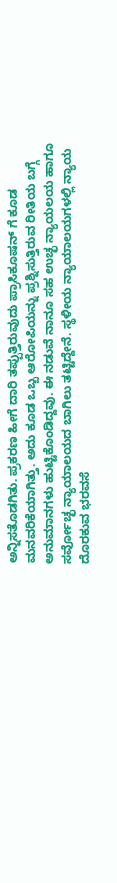ಅನ್ನಿಸತೊಡಗಿತು. ಪ್ರಕರಣ ಹೀಗೆ ದಾರಿ ತಪ್ಪುತ್ತಿರುವುದು ಪ್ರಾಸಿಕೂಷನ್ ಗೆ ಕೂಡ ಮನವರಿಕೆಯಾಗಿತ್ತು. ಅದು ಕೂಡ ಒಬ್ಬ ಆರೋಪಿಯನ್ನು ಪ್ರಶ್ನಿಸುತ್ತಿರುವ ರೀತಿಯ ಬಗ್ಗೆ ಅನುಮಾನಗಳು ಹುಟ್ಟಿಕೊಂಡಿದ್ದವು. ಈ ನಡುವೆ ನಾನೂ ಸಹ ಉಚ್ಛ ನ್ಯಾಯಲಯ ಹಾಗೂ ಸರ್ವೋಚ್ಛ ನ್ಯಾಯಾಲಯದ ಬಾಗಿಲು ತಟ್ಟಿದ್ದೇನೆ. ಸ್ಥಳೀಯ ನ್ಯಾಯಾಲಯಗಳಲ್ಲಿ ನ್ಯಾಯ ದೊರಕುವ ಭರವಸೆ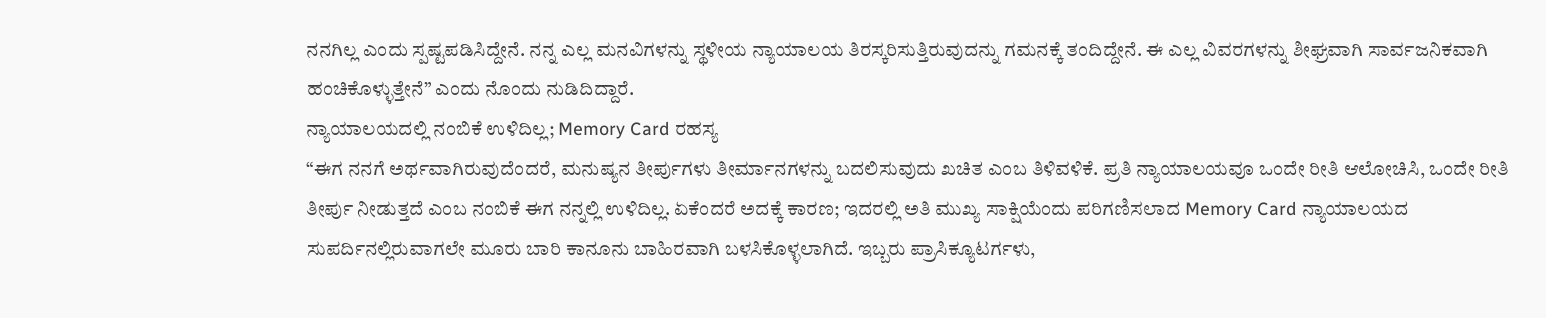ನನಗಿಲ್ಲ ಎಂದು ಸ್ಪಷ್ಟಪಡಿಸಿದ್ದೇನೆ. ನನ್ನ ಎಲ್ಲ ಮನವಿಗಳನ್ನು ಸ್ಥಳೀಯ ನ್ಯಾಯಾಲಯ ತಿರಸ್ಕರಿಸುತ್ತಿರುವುದನ್ನು ಗಮನಕ್ಕೆ ತಂದಿದ್ದೇನೆ. ಈ ಎಲ್ಲ ವಿವರಗಳನ್ನು ಶೀಘ್ರವಾಗಿ ಸಾರ್ವಜನಿಕವಾಗಿ ಹಂಚಿಕೊಳ್ಳುತ್ತೇನೆ” ಎಂದು ನೊಂದು ನುಡಿದಿದ್ದಾರೆ.
ನ್ಯಾಯಾಲಯದಲ್ಲಿ ನಂಬಿಕೆ ಉಳಿದಿಲ್ಲ; Memory Card ರಹಸ್ಯ
“ಈಗ ನನಗೆ ಅರ್ಥವಾಗಿರುವುದೆಂದರೆ, ಮನುಷ್ಯನ ತೀರ್ಪುಗಳು ತೀರ್ಮಾನಗಳನ್ನು ಬದಲಿಸುವುದು ಖಚಿತ ಎಂಬ ತಿಳಿವಳಿಕೆ. ಪ್ರತಿ ನ್ಯಾಯಾಲಯವೂ ಒಂದೇ ರೀತಿ ಆಲೋಚಿಸಿ, ಒಂದೇ ರೀತಿ ತೀರ್ಪು ನೀಡುತ್ತದೆ ಎಂಬ ನಂಬಿಕೆ ಈಗ ನನ್ನಲ್ಲಿ ಉಳಿದಿಲ್ಲ. ಏಕೆಂದರೆ ಅದಕ್ಕೆ ಕಾರಣ; ಇದರಲ್ಲಿ ಅತಿ ಮುಖ್ಯ ಸಾಕ್ಷಿಯೆಂದು ಪರಿಗಣಿಸಲಾದ Memory Card ನ್ಯಾಯಾಲಯದ ಸುಪರ್ದಿನಲ್ಲಿರುವಾಗಲೇ ಮೂರು ಬಾರಿ ಕಾನೂನು ಬಾಹಿರವಾಗಿ ಬಳಸಿಕೊಳ್ಳಲಾಗಿದೆ. ಇಬ್ಬರು ಪ್ರಾಸಿಕ್ಯೂಟರ್ಗಳು,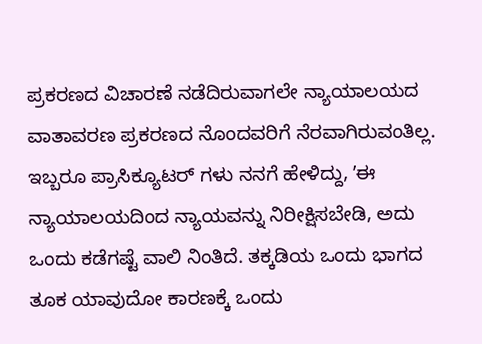ಪ್ರಕರಣದ ವಿಚಾರಣೆ ನಡೆದಿರುವಾಗಲೇ ನ್ಯಾಯಾಲಯದ ವಾತಾವರಣ ಪ್ರಕರಣದ ನೊಂದವರಿಗೆ ನೆರವಾಗಿರುವಂತಿಲ್ಲ. ಇಬ್ಬರೂ ಪ್ರಾಸಿಕ್ಯೂಟರ್ ಗಳು ನನಗೆ ಹೇಳಿದ್ದು, ʼಈ ನ್ಯಾಯಾಲಯದಿಂದ ನ್ಯಾಯವನ್ನು ನಿರೀಕ್ಷಿಸಬೇಡಿ, ಅದು ಒಂದು ಕಡೆಗಷ್ಟೆ ವಾಲಿ ನಿಂತಿದೆ. ತಕ್ಕಡಿಯ ಒಂದು ಭಾಗದ ತೂಕ ಯಾವುದೋ ಕಾರಣಕ್ಕೆ ಒಂದು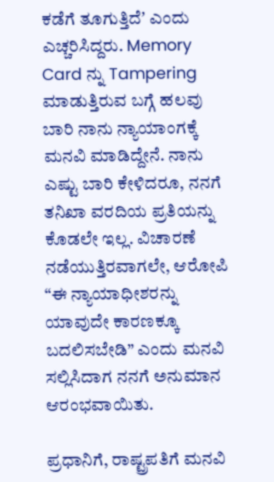ಕಡೆಗೆ ತೂಗುತ್ತಿದೆʼ ಎಂದು ಎಚ್ಚರಿಸಿದ್ದರು. Memory Card ನ್ನು Tampering ಮಾಡುತ್ತಿರುವ ಬಗ್ಗೆ ಹಲವು ಬಾರಿ ನಾನು ನ್ಯಾಯಾಂಗಕ್ಕೆ ಮನವಿ ಮಾಡಿದ್ದೇನೆ. ನಾನು ಎಷ್ಟು ಬಾರಿ ಕೇಳಿದರೂ, ನನಗೆ ತನಿಖಾ ವರದಿಯ ಪ್ರತಿಯನ್ನು ಕೊಡಲೇ ಇಲ್ಲ. ವಿಚಾರಣೆ ನಡೆಯುತ್ತಿರವಾಗಲೇ, ಆರೋಪಿ “ಈ ನ್ಯಾಯಾಧೀಶರನ್ನು ಯಾವುದೇ ಕಾರಣಕ್ಕೂ ಬದಲಿಸಬೇಡಿ” ಎಂದು ಮನವಿ ಸಲ್ಲಿಸಿದಾಗ ನನಗೆ ಅನುಮಾನ ಆರಂಭವಾಯಿತು.

ಪ್ರಧಾನಿಗೆ, ರಾಷ್ಟ್ರಪತಿಗೆ ಮನವಿ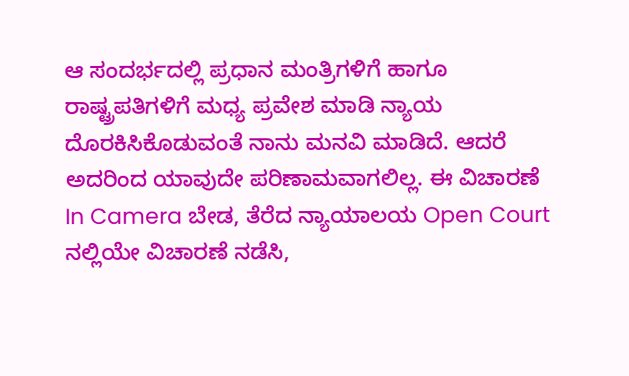ಆ ಸಂದರ್ಭದಲ್ಲಿ ಪ್ರಧಾನ ಮಂತ್ರಿಗಳಿಗೆ ಹಾಗೂ ರಾಷ್ಟ್ರಪತಿಗಳಿಗೆ ಮಧ್ಯ ಪ್ರವೇಶ ಮಾಡಿ ನ್ಯಾಯ ದೊರಕಿಸಿಕೊಡುವಂತೆ ನಾನು ಮನವಿ ಮಾಡಿದೆ. ಆದರೆ ಅದರಿಂದ ಯಾವುದೇ ಪರಿಣಾಮವಾಗಲಿಲ್ಲ. ಈ ವಿಚಾರಣೆ In Camera ಬೇಡ, ತೆರೆದ ನ್ಯಾಯಾಲಯ Open Court ನಲ್ಲಿಯೇ ವಿಚಾರಣೆ ನಡೆಸಿ,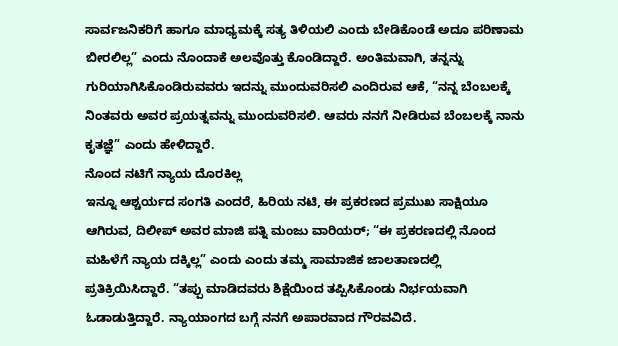ಸಾರ್ವಜನಿಕರಿಗೆ ಹಾಗೂ ಮಾಧ್ಯಮಕ್ಕೆ ಸತ್ಯ ತಿಳಿಯಲಿ ಎಂದು ಬೇಡಿಕೊಂಡೆ ಅದೂ ಪರಿಣಾಮ ಬೀರಲಿಲ್ಲ” ಎಂದು ನೊಂದಾಕೆ ಅಲವೊತ್ತು ಕೊಂಡಿದ್ದಾರೆ. ಅಂತಿಮವಾಗಿ, ತನ್ನನ್ನು ಗುರಿಯಾಗಿಸಿಕೊಂಡಿರುವವರು ಇದನ್ನು ಮುಂದುವರಿಸಲಿ ಎಂದಿರುವ ಆಕೆ, “ನನ್ನ ಬೆಂಬಲಕ್ಕೆ ನಿಂತವರು ಅವರ ಪ್ರಯತ್ನವನ್ನು ಮುಂದುವರಿಸಲಿ. ಆವರು ನನಗೆ ನೀಡಿರುವ ಬೆಂಬಲಕ್ಕೆ ನಾನು ಕೃತಜ್ಞೆ” ಎಂದು ಹೇಳಿದ್ದಾರೆ.
ನೊಂದ ನಟಿಗೆ ನ್ಯಾಯ ದೊರಕಿಲ್ಲ
ಇನ್ನೂ ಆಶ್ಚರ್ಯದ ಸಂಗತಿ ಎಂದರೆ, ಹಿರಿಯ ನಟಿ, ಈ ಪ್ರಕರಣದ ಪ್ರಮುಖ ಸಾಕ್ಷಿಯೂ ಆಗಿರುವ, ದಿಲೀಪ್ ಅವರ ಮಾಜಿ ಪತ್ನಿ ಮಂಜು ವಾರಿಯರ್; “ಈ ಪ್ರಕರಣದಲ್ಲಿ ನೊಂದ ಮಹಿಳೆಗೆ ನ್ಯಾಯ ದಕ್ಕಿಲ್ಲ” ಎಂದು ಎಂದು ತಮ್ಮ ಸಾಮಾಜಿಕ ಜಾಲತಾಣದಲ್ಲಿ ಪ್ರತಿಕ್ರಿಯಿಸಿದ್ದಾರೆ. “ತಪ್ಪು ಮಾಡಿದವರು ಶಿಕ್ಷೆಯಿಂದ ತಪ್ಪಿಸಿಕೊಂಡು ನಿರ್ಭಯವಾಗಿ ಓಡಾಡುತ್ತಿದ್ದಾರೆ. ನ್ಯಾಯಾಂಗದ ಬಗ್ಗೆ ನನಗೆ ಅಪಾರವಾದ ಗೌರವವಿದೆ.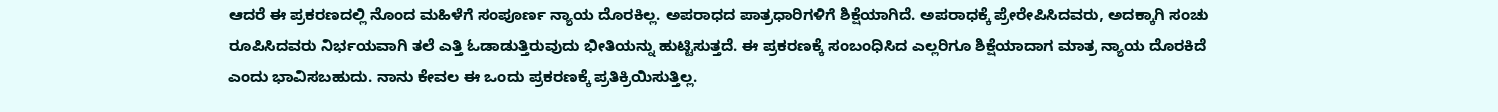ಆದರೆ ಈ ಪ್ರಕರಣದಲ್ಲಿ ನೊಂದ ಮಹಿಳೆಗೆ ಸಂಪೂರ್ಣ ನ್ಯಾಯ ದೊರಕಿಲ್ಲ. ಅಪರಾಧದ ಪಾತ್ರಧಾರಿಗಳಿಗೆ ಶಿಕ್ಷೆಯಾಗಿದೆ. ಅಪರಾಧಕ್ಕೆ ಪ್ರೇರೇಪಿಸಿದವರು, ಅದಕ್ಕಾಗಿ ಸಂಚು ರೂಪಿಸಿದವರು ನಿರ್ಭಯವಾಗಿ ತಲೆ ಎತ್ತಿ ಓಡಾಡುತ್ತಿರುವುದು ಭೀತಿಯನ್ನು ಹುಟ್ಟಿಸುತ್ತದೆ. ಈ ಪ್ರಕರಣಕ್ಕೆ ಸಂಬಂಧಿಸಿದ ಎಲ್ಲರಿಗೂ ಶಿಕ್ಷೆಯಾದಾಗ ಮಾತ್ರ ನ್ಯಾಯ ದೊರಕಿದೆ ಎಂದು ಭಾವಿಸಬಹುದು. ನಾನು ಕೇವಲ ಈ ಒಂದು ಪ್ರಕರಣಕ್ಕೆ ಪ್ರತಿಕ್ರಿಯಿಸುತ್ತಿಲ್ಲ.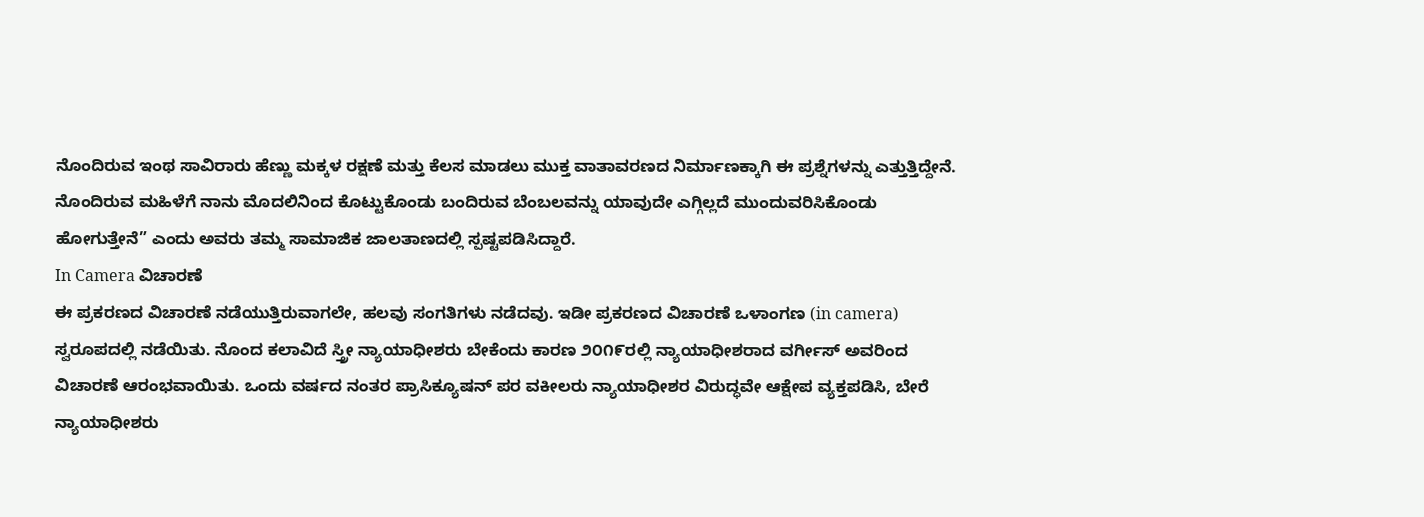ನೊಂದಿರುವ ಇಂಥ ಸಾವಿರಾರು ಹೆಣ್ಣು ಮಕ್ಕಳ ರಕ್ಷಣೆ ಮತ್ತು ಕೆಲಸ ಮಾಡಲು ಮುಕ್ತ ವಾತಾವರಣದ ನಿರ್ಮಾಣಕ್ಕಾಗಿ ಈ ಪ್ರಶ್ನೆಗಳನ್ನು ಎತ್ತುತ್ತಿದ್ದೇನೆ. ನೊಂದಿರುವ ಮಹಿಳೆಗೆ ನಾನು ಮೊದಲಿನಿಂದ ಕೊಟ್ಟುಕೊಂಡು ಬಂದಿರುವ ಬೆಂಬಲವನ್ನು ಯಾವುದೇ ಎಗ್ಗಿಲ್ಲದೆ ಮುಂದುವರಿಸಿಕೊಂಡು ಹೋಗುತ್ತೇನೆ” ಎಂದು ಅವರು ತಮ್ಮ ಸಾಮಾಜಿಕ ಜಾಲತಾಣದಲ್ಲಿ ಸ್ಪಷ್ಟಪಡಿಸಿದ್ದಾರೆ.
In Camera ವಿಚಾರಣೆ
ಈ ಪ್ರಕರಣದ ವಿಚಾರಣೆ ನಡೆಯುತ್ತಿರುವಾಗಲೇ, ಹಲವು ಸಂಗತಿಗಳು ನಡೆದವು. ಇಡೀ ಪ್ರಕರಣದ ವಿಚಾರಣೆ ಒಳಾಂಗಣ (in camera) ಸ್ವರೂಪದಲ್ಲಿ ನಡೆಯಿತು. ನೊಂದ ಕಲಾವಿದೆ ಸ್ತ್ರೀ ನ್ಯಾಯಾಧೀಶರು ಬೇಕೆಂದು ಕಾರಣ ೨೦೧೯ರಲ್ಲಿ ನ್ಯಾಯಾಧೀಶರಾದ ವರ್ಗೀಸ್ ಅವರಿಂದ ವಿಚಾರಣೆ ಆರಂಭವಾಯಿತು. ಒಂದು ವರ್ಷದ ನಂತರ ಪ್ರಾಸಿಕ್ಯೂಷನ್ ಪರ ವಕೀಲರು ನ್ಯಾಯಾಧೀಶರ ವಿರುದ್ಧವೇ ಆಕ್ಷೇಪ ವ್ಯಕ್ತಪಡಿಸಿ, ಬೇರೆ ನ್ಯಾಯಾಧೀಶರು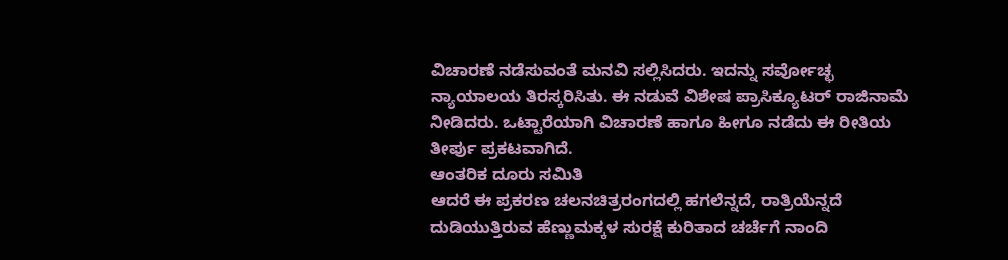ವಿಚಾರಣೆ ನಡೆಸುವಂತೆ ಮನವಿ ಸಲ್ಲಿಸಿದರು. ಇದನ್ನು ಸರ್ವೋಚ್ಛ ನ್ಯಾಯಾಲಯ ತಿರಸ್ಕರಿಸಿತು. ಈ ನಡುವೆ ವಿಶೇಷ ಪ್ರಾಸಿಕ್ಯೂಟರ್ ರಾಜಿನಾಮೆ ನೀಡಿದರು. ಒಟ್ಟಾರೆಯಾಗಿ ವಿಚಾರಣೆ ಹಾಗೂ ಹೀಗೂ ನಡೆದು ಈ ರೀತಿಯ ತೀರ್ಪು ಪ್ರಕಟವಾಗಿದೆ.
ಆಂತರಿಕ ದೂರು ಸಮಿತಿ
ಆದರೆ ಈ ಪ್ರಕರಣ ಚಲನಚಿತ್ರರಂಗದಲ್ಲಿ ಹಗಲೆನ್ನದೆ, ರಾತ್ರಿಯೆನ್ನದೆ ದುಡಿಯುತ್ತಿರುವ ಹೆಣ್ಣುಮಕ್ಕಳ ಸುರಕ್ಷೆ ಕುರಿತಾದ ಚರ್ಚೆಗೆ ನಾಂದಿ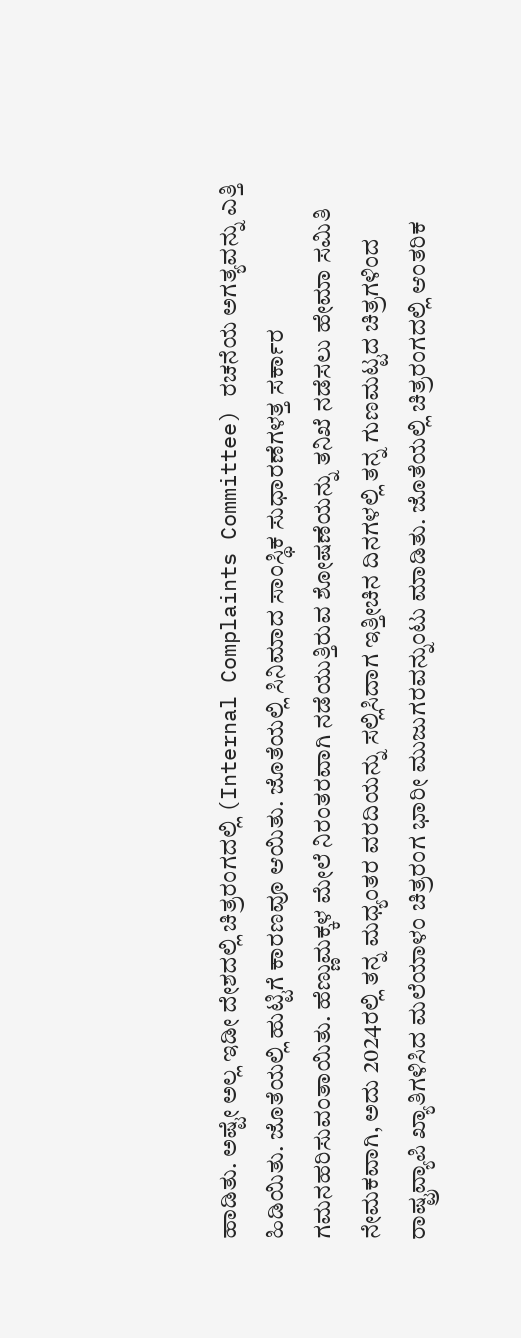ಹಾಡಿತು. ಅಷ್ಟೇ ಅಲ್ಲ ಇಡೀ ದೇಶದಲ್ಲಿ ಚಿತ್ರರಂಗದಲ್ಲಿ (Internal Complaints Committee) ರಚನೆಯ ಅಗತ್ಯವನ್ನು ಎತ್ತಿ ಹಿಡಿಯಿತು. ಜೊತೆಯಲ್ಲಿ ಹುಟ್ಟಿಗೆ ಕಾರಣವೂ ಆಯಿತು. ಜೊತೆಯಲ್ಲಿ ಸಿನಿಮಾದ ಸಾಂಸ್ಥಿಕ ಸುಧಾರಣೆಗಳತ್ತ ಸರ್ಕಾರ ಗಮನಹರಿಸುವಂತಾಯಿತು. ಹೆಣ್ಣುಮಕ್ಕಳ ಮೇಲೆ ನಿರಂತರವಾಗಿ ನಡೆಯುತ್ತಿರುವ ಶೋಷಣೆಯನ್ನು ತನಿಖೆ ನಡೆಸಲು ಹೇಮಾ ಸಮಿತಿ ನೇಮಕವಾಗಿ, ಅದು 2024ರಲ್ಲಿ ತನ್ನ ಮಧ್ಯಂತರ ವರದಿಯನ್ನು ಸಲ್ಲಿಸಿದಾಗ ಇತ್ತೀಚಿನ ದಿನಗಳಲ್ಲಿ ತನ್ನ ಗುಣಮಟ್ಟದ ಚಿತ್ರಗಳಿಂದ ರಾಷ್ಟ್ರವ್ಯಾಪಿ ಖ್ಯಾತಿಗಳಿಸಿದ ಮಲೆಯಾಳಂ ಚಿತ್ರರಂಗ ಭಾರೀ ಮುಜುಗರವನ್ನುಂಟು ಮಾಡಿತು. ಜೊತೆಯಲ್ಲಿ ಚಿತ್ರರಂಗದಲ್ಲಿ ಆಂತರಿಕ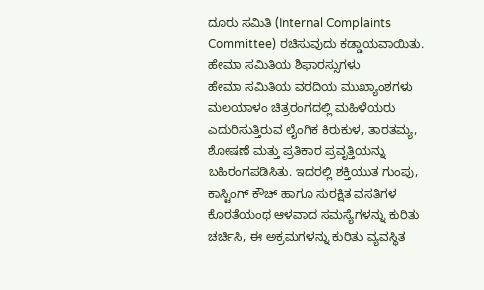ದೂರು ಸಮಿತಿ (Internal Complaints Committee) ರಚಿಸುವುದು ಕಡ್ಡಾಯವಾಯಿತು.
ಹೇಮಾ ಸಮಿತಿಯ ಶಿಫಾರಸ್ಸುಗಳು
ಹೇಮಾ ಸಮಿತಿಯ ವರದಿಯ ಮುಖ್ಯಾಂಶಗಳು ಮಲಯಾಳಂ ಚಿತ್ರರಂಗದಲ್ಲಿ ಮಹಿಳೆಯರು ಎದುರಿಸುತ್ತಿರುವ ಲೈಂಗಿಕ ಕಿರುಕುಳ, ತಾರತಮ್ಯ, ಶೋಷಣೆ ಮತ್ತು ಪ್ರತಿಕಾರ ಪ್ರವೃತ್ತಿಯನ್ನು ಬಹಿರಂಗಪಡಿಸಿತು. ಇದರಲ್ಲಿ ಶಕ್ತಿಯುತ ಗುಂಪು, ಕಾಸ್ಟಿಂಗ್ ಕೌಚ್ ಹಾಗೂ ಸುರಕ್ಷಿತ ವಸತಿಗಳ ಕೊರತೆಯಂಥ ಆಳವಾದ ಸಮಸ್ಯೆಗಳನ್ನು ಕುರಿತು ಚರ್ಚಿಸಿ, ಈ ಅಕ್ರಮಗಳನ್ನು ಕುರಿತು ವ್ಯವಸ್ಥಿತ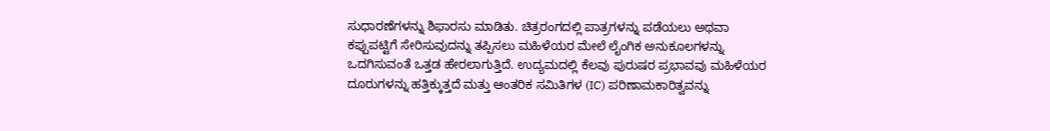ಸುಧಾರಣೆಗಳನ್ನು ಶಿಫಾರಸು ಮಾಡಿತು. ಚಿತ್ರರಂಗದಲ್ಲಿ ಪಾತ್ರಗಳನ್ನು ಪಡೆಯಲು ಅಥವಾ ಕಪ್ಪುಪಟ್ಟಿಗೆ ಸೇರಿಸುವುದನ್ನು ತಪ್ಪಿಸಲು ಮಹಿಳೆಯರ ಮೇಲೆ ಲೈಂಗಿಕ ಅನುಕೂಲಗಳನ್ನು ಒದಗಿಸುವಂತೆ ಒತ್ತಡ ಹೇರಲಾಗುತ್ತಿದೆ. ಉದ್ಯಮದಲ್ಲಿ ಕೆಲವು ಪುರುಷರ ಪ್ರಭಾವವು ಮಹಿಳೆಯರ ದೂರುಗಳನ್ನು ಹತ್ತಿಕ್ಕುತ್ತದೆ ಮತ್ತು ಆಂತರಿಕ ಸಮಿತಿಗಳ (IC) ಪರಿಣಾಮಕಾರಿತ್ವವನ್ನು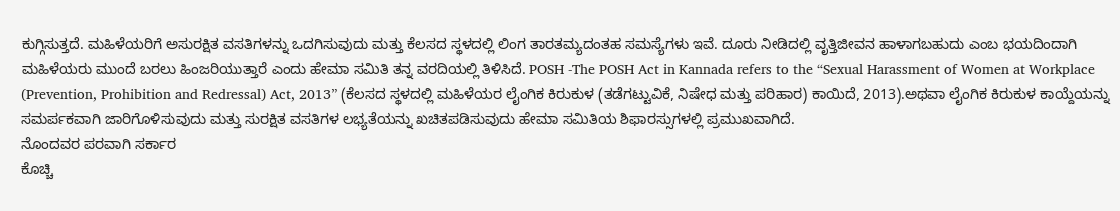ಕುಗ್ಗಿಸುತ್ತದೆ. ಮಹಿಳೆಯರಿಗೆ ಅಸುರಕ್ಷಿತ ವಸತಿಗಳನ್ನು ಒದಗಿಸುವುದು ಮತ್ತು ಕೆಲಸದ ಸ್ಥಳದಲ್ಲಿ ಲಿಂಗ ತಾರತಮ್ಯದಂತಹ ಸಮಸ್ಯೆಗಳು ಇವೆ. ದೂರು ನೀಡಿದಲ್ಲಿ ವೃತ್ತಿಜೀವನ ಹಾಳಾಗಬಹುದು ಎಂಬ ಭಯದಿಂದಾಗಿ ಮಹಿಳೆಯರು ಮುಂದೆ ಬರಲು ಹಿಂಜರಿಯುತ್ತಾರೆ ಎಂದು ಹೇಮಾ ಸಮಿತಿ ತನ್ನ ವರದಿಯಲ್ಲಿ ತಿಳಿಸಿದೆ. POSH -The POSH Act in Kannada refers to the “Sexual Harassment of Women at Workplace (Prevention, Prohibition and Redressal) Act, 2013” (ಕೆಲಸದ ಸ್ಥಳದಲ್ಲಿ ಮಹಿಳೆಯರ ಲೈಂಗಿಕ ಕಿರುಕುಳ (ತಡೆಗಟ್ಟುವಿಕೆ, ನಿಷೇಧ ಮತ್ತು ಪರಿಹಾರ) ಕಾಯಿದೆ, 2013).ಅಥವಾ ಲೈಂಗಿಕ ಕಿರುಕುಳ ಕಾಯ್ದೆಯನ್ನು ಸಮರ್ಪಕವಾಗಿ ಜಾರಿಗೊಳಿಸುವುದು ಮತ್ತು ಸುರಕ್ಷಿತ ವಸತಿಗಳ ಲಭ್ಯತೆಯನ್ನು ಖಚಿತಪಡಿಸುವುದು ಹೇಮಾ ಸಮಿತಿಯ ಶಿಫಾರಸ್ಸುಗಳಲ್ಲಿ ಪ್ರಮುಖವಾಗಿದೆ.
ನೊಂದವರ ಪರವಾಗಿ ಸರ್ಕಾರ
ಕೊಚ್ಚಿ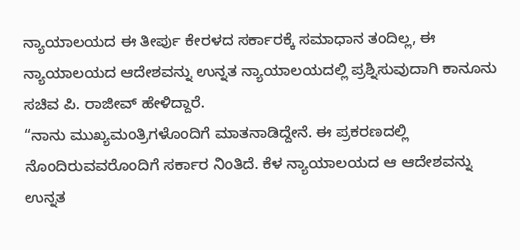ನ್ಯಾಯಾಲಯದ ಈ ತೀರ್ಪು ಕೇರಳದ ಸರ್ಕಾರಕ್ಕೆ ಸಮಾಧಾನ ತಂದಿಲ್ಲ, ಈ ನ್ಯಾಯಾಲಯದ ಆದೇಶವನ್ನು ಉನ್ನತ ನ್ಯಾಯಾಲಯದಲ್ಲಿ ಪ್ರಶ್ನಿಸುವುದಾಗಿ ಕಾನೂನು ಸಚಿವ ಪಿ. ರಾಜೀವ್ ಹೇಳಿದ್ದಾರೆ.
“ನಾನು ಮುಖ್ಯಮಂತ್ರಿಗಳೊಂದಿಗೆ ಮಾತನಾಡಿದ್ದೇನೆ. ಈ ಪ್ರಕರಣದಲ್ಲಿ ನೊಂದಿರುವವರೊಂದಿಗೆ ಸರ್ಕಾರ ನಿಂತಿದೆ. ಕೆಳ ನ್ಯಾಯಾಲಯದ ಆ ಆದೇಶವನ್ನು ಉನ್ನತ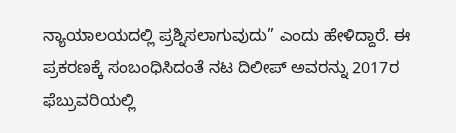ನ್ಯಾಯಾಲಯದಲ್ಲಿ ಪ್ರಶ್ನಿಸಲಾಗುವುದು” ಎಂದು ಹೇಳಿದ್ದಾರೆ. ಈ ಪ್ರಕರಣಕ್ಕೆ ಸಂಬಂಧಿಸಿದಂತೆ ನಟ ದಿಲೀಪ್ ಅವರನ್ನು 2017ರ ಫೆಬ್ರುವರಿಯಲ್ಲಿ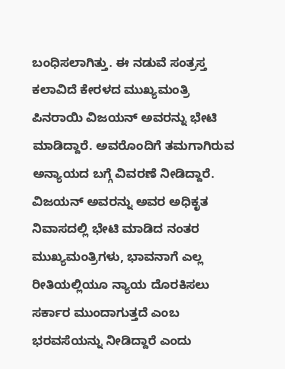ಬಂಧಿಸಲಾಗಿತ್ತು. ಈ ನಡುವೆ ಸಂತ್ರಸ್ತ ಕಲಾವಿದೆ ಕೇರಳದ ಮುಖ್ಯಮಂತ್ರಿ ಪಿನರಾಯಿ ವಿಜಯನ್ ಅವರನ್ನು ಭೇಟಿ ಮಾಡಿದ್ದಾರೆ. ಅವರೊಂದಿಗೆ ತಮಗಾಗಿರುವ ಅನ್ಯಾಯದ ಬಗ್ಗೆ ವಿವರಣೆ ನೀಡಿದ್ದಾರೆ. ವಿಜಯನ್ ಅವರನ್ನು ಅವರ ಅಧಿಕೃತ ನಿವಾಸದಲ್ಲಿ ಭೇಟಿ ಮಾಡಿದ ನಂತರ ಮುಖ್ಯಮಂತ್ರಿಗಳು, ಭಾವನಾಗೆ ಎಲ್ಲ ರೀತಿಯಲ್ಲಿಯೂ ನ್ಯಾಯ ದೊರಕಿಸಲು ಸರ್ಕಾರ ಮುಂದಾಗುತ್ತದೆ ಎಂಬ ಭರವಸೆಯನ್ನು ನೀಡಿದ್ದಾರೆ ಎಂದು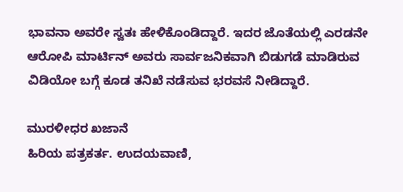ಭಾವನಾ ಅವರೇ ಸ್ವತಃ ಹೇಳಿಕೊಂಡಿದ್ದಾರೆ. ಇದರ ಜೊತೆಯಲ್ಲಿ ಎರಡನೇ ಆರೋಪಿ ಮಾರ್ಟಿನ್ ಅವರು ಸಾರ್ವಜನಿಕವಾಗಿ ಬಿಡುಗಡೆ ಮಾಡಿರುವ ವಿಡಿಯೋ ಬಗ್ಗೆ ಕೂಡ ತನಿಖೆ ನಡೆಸುವ ಭರವಸೆ ನೀಡಿದ್ದಾರೆ.

ಮುರಳೀಧರ ಖಜಾನೆ
ಹಿರಿಯ ಪತ್ರಕರ್ತ. ಉದಯವಾಣಿ,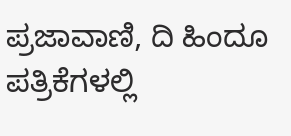ಪ್ರಜಾವಾಣಿ, ದಿ ಹಿಂದೂ ಪತ್ರಿಕೆಗಳಲ್ಲಿ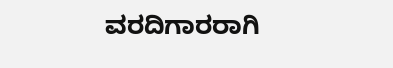ವರದಿಗಾರರಾಗಿ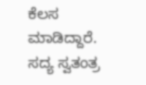ಕೆಲಸ ಮಾಡಿದ್ದಾರೆ. ಸದ್ಯ ಸ್ವತಂತ್ರ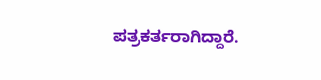ಪತ್ರಕರ್ತರಾಗಿದ್ದಾರೆ.